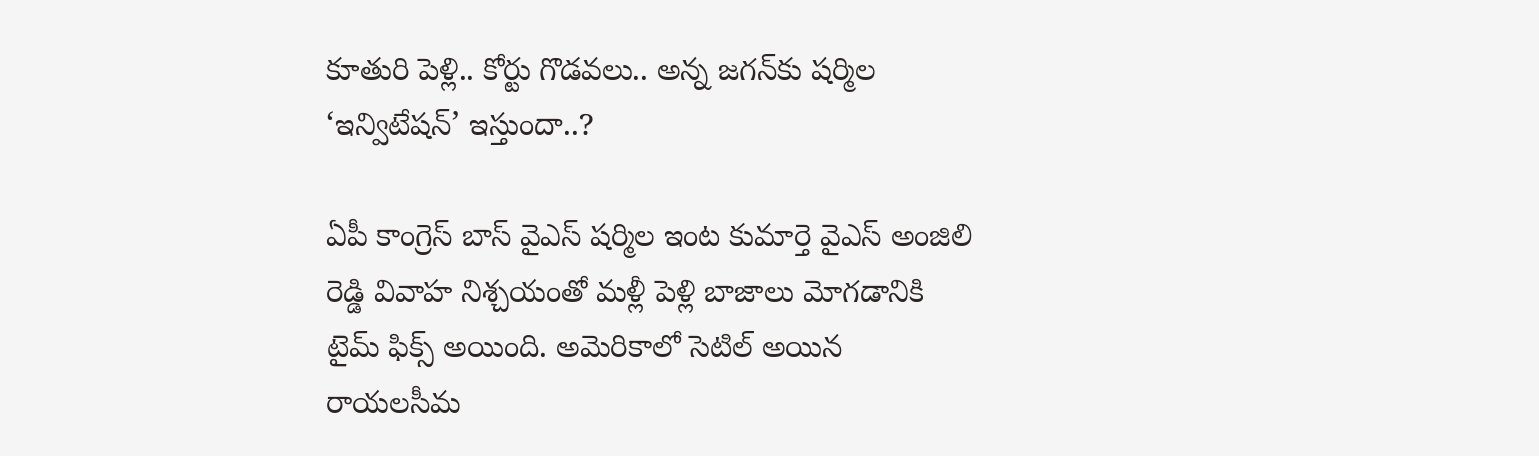కూతురి పెళ్లి.. కోర్టు గొడవలు.. అన్న జగన్‌కు షర్మిల ‘ఇన్విటేషన్’ ఇస్తుందా..?

ఏపీ కాంగ్రెస్ బాస్ వైఎస్ షర్మిల ఇంట కుమార్తె వైఎస్ అంజిలి రెడ్డి వివాహ నిశ్చయంతో మళ్లీ పెళ్లి బాజాలు మోగడానికి టైమ్ ఫిక్స్ అయింది. అమెరికాలో సెటిల్ అయిన రాయలసీమ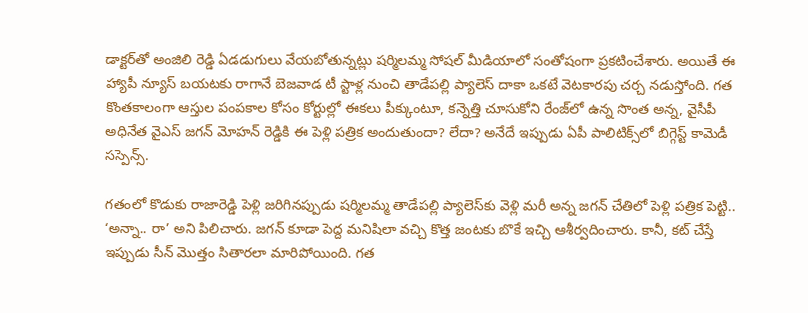డాక్టర్‌తో అంజిలి రెడ్డి ఏడడుగులు వేయబోతున్నట్లు షర్మిలమ్మ సోషల్ మీడియాలో సంతోషంగా ప్రకటించేశారు. అయితే ఈ హ్యాపీ న్యూస్ బయటకు రాగానే బెజవాడ టీ స్టాళ్ల నుంచి తాడేపల్లి ప్యాలెస్ దాకా ఒకటే వెటకారపు చర్చ నడుస్తోంది. గత కొంతకాలంగా ఆస్తుల పంపకాల కోసం కోర్టుల్లో ఈకలు పీక్కుంటూ, కన్నెత్తి చూసుకోని రేంజ్‌లో ఉన్న సొంత అన్న, వైసీపీ అధినేత వైఎస్ జగన్ మోహన్ రెడ్డికి ఈ పెళ్లి పత్రిక అందుతుందా? లేదా? అనేదే ఇప్పుడు ఏపీ పాలిటిక్స్‌లో బిగ్గెస్ట్ కామెడీ సస్పెన్స్.

గతంలో కొడుకు రాజారెడ్డి పెళ్లి జరిగినప్పుడు షర్మిలమ్మ తాడేపల్లి ప్యాలెస్‌కు వెళ్లి మరీ అన్న జగన్ చేతిలో పెళ్లి పత్రిక పెట్టి.. ‘అన్నా.. రా’ అని పిలిచారు. జగన్ కూడా పెద్ద మనిషిలా వచ్చి కొత్త జంటకు బొకే ఇచ్చి ఆశీర్వదించారు. కానీ, కట్ చేస్తే ఇప్పుడు సీన్ మొత్తం సితారలా మారిపోయింది. గత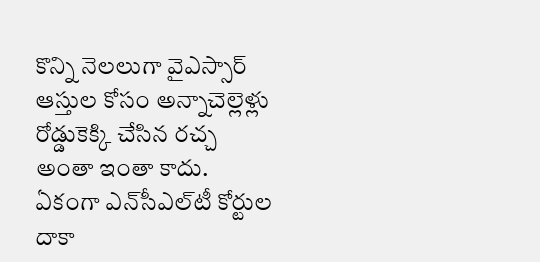కొన్ని నెలలుగా వైఎస్సార్ ఆస్తుల కోసం అన్నాచెల్లెళ్లు రోడ్డుకెక్కి చేసిన రచ్చ అంతా ఇంతా కాదు. ఏకంగా ఎన్‌సీఎల్‌టీ కోర్టుల దాకా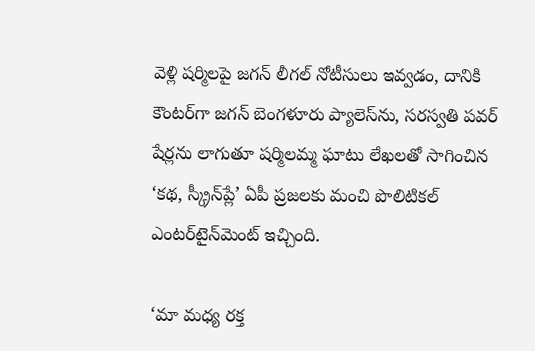వెళ్లి షర్మిలపై జగన్ లీగల్ నోటీసులు ఇవ్వడం, దానికి కౌంటర్‌గా జగన్ బెంగళూరు ప్యాలెస్‌ను, సరస్వతి పవర్ షేర్లను లాగుతూ షర్మిలమ్మ ఘాటు లేఖలతో సాగించిన ‘కథ, స్క్రీన్‌ప్లే’ ఏపీ ప్రజలకు మంచి పొలిటికల్ ఎంటర్‌టైన్‌మెంట్‌ ఇచ్చింది.

‘మా మధ్య రక్త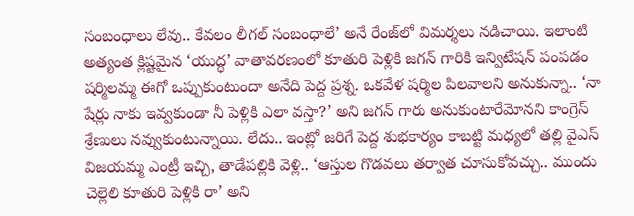సంబంధాలు లేవు.. కేవలం లీగల్ సంబంధాలే’ అనే రేంజ్‌లో విమర్శలు నడిచాయి. ఇలాంటి అత్యంత క్లిష్టమైన ‘యుద్ధ’ వాతావరణంలో కూతురి పెళ్లికి జగన్ గారికి ఇన్విటేషన్ పంపడం షర్మిలమ్మ ఈగో ఒప్పుకుంటుందా అనేది పెద్ద ప్రశ్న. ఒకవేళ షర్మిల పిలవాలని అనుకున్నా.. ‘నా షేర్లు నాకు ఇవ్వకుండా నీ పెళ్లికి ఎలా వస్తా?’ అని జగన్ గారు అనుకుంటారేమోనని కాంగ్రెస్ శ్రేణులు నవ్వుకుంటున్నాయి. లేదు.. ఇంట్లో జరిగే పెద్ద శుభకార్యం కాబట్టి మధ్యలో తల్లి వైఎస్ విజయమ్మ ఎంట్రీ ఇచ్చి, తాడేపల్లికి వెళ్లి.. ‘ఆస్తుల గొడవలు తర్వాత చూసుకోవచ్చు.. ముందు చెల్లెలి కూతురి పెళ్లికి రా’ అని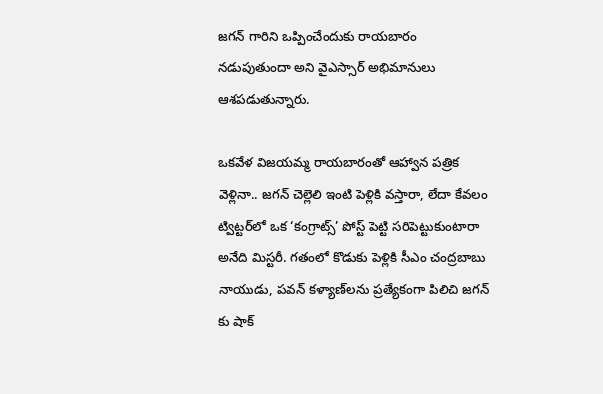జగన్ గారిని ఒప్పించేందుకు రాయబారం నడుపుతుందా అని వైఎస్సార్ అభిమానులు ఆశపడుతున్నారు.

ఒకవేళ విజయమ్మ రాయబారంతో ఆహ్వాన పత్రిక వెళ్లినా.. జగన్ చెల్లెలి ఇంటి పెళ్లికి వస్తారా, లేదా కేవలం ట్విట్టర్‌లో ఒక ‘కంగ్రాట్స్’ పోస్ట్ పెట్టి సరిపెట్టుకుంటారా అనేది మిస్టరీ. గతంలో కొడుకు పెళ్లికి సీఎం చంద్రబాబు నాయుడు, పవన్ కళ్యాణ్‌లను ప్రత్యేకంగా పిలిచి జగన్ కు షాక్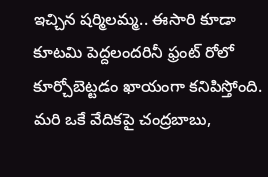ఇచ్చిన షర్మిలమ్మ.. ఈసారి కూడా కూటమి పెద్దలందరినీ ఫ్రంట్ రోలో కూర్చోబెట్టడం ఖాయంగా కనిపిస్తోంది. మరి ఒకే వేదికపై చంద్రబాబు,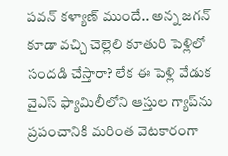పవన్ కళ్యాణ్ ముందే.. అన్న జగన్ కూడా వచ్చి చెల్లెలి కూతురి పెళ్లిలో సందడి చేస్తారా? లేక ఈ పెళ్లి వేడుక వైఎస్ ఫ్యామిలీలోని ఆస్తుల గ్యాప్‌ను ప్రపంచానికి మరింత వెటకారంగా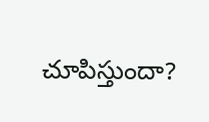చూపిస్తుందా?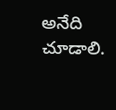అనేది చూడాలి.